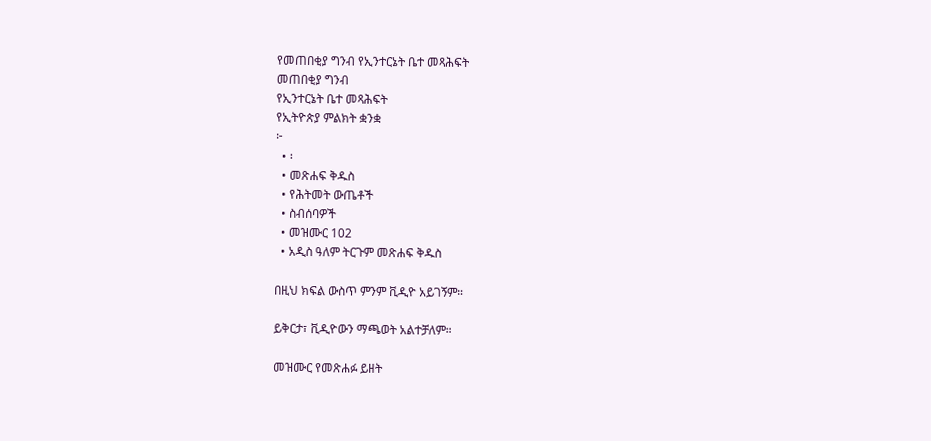የመጠበቂያ ግንብ የኢንተርኔት ቤተ መጻሕፍት
መጠበቂያ ግንብ
የኢንተርኔት ቤተ መጻሕፍት
የኢትዮጵያ ምልክት ቋንቋ
፦
  • ፡
  • መጽሐፍ ቅዱስ
  • የሕትመት ውጤቶች
  • ስብሰባዎች
  • መዝሙር 102
  • አዲስ ዓለም ትርጉም መጽሐፍ ቅዱስ

በዚህ ክፍል ውስጥ ምንም ቪዲዮ አይገኝም።

ይቅርታ፣ ቪዲዮውን ማጫወት አልተቻለም።

መዝሙር የመጽሐፉ ይዘት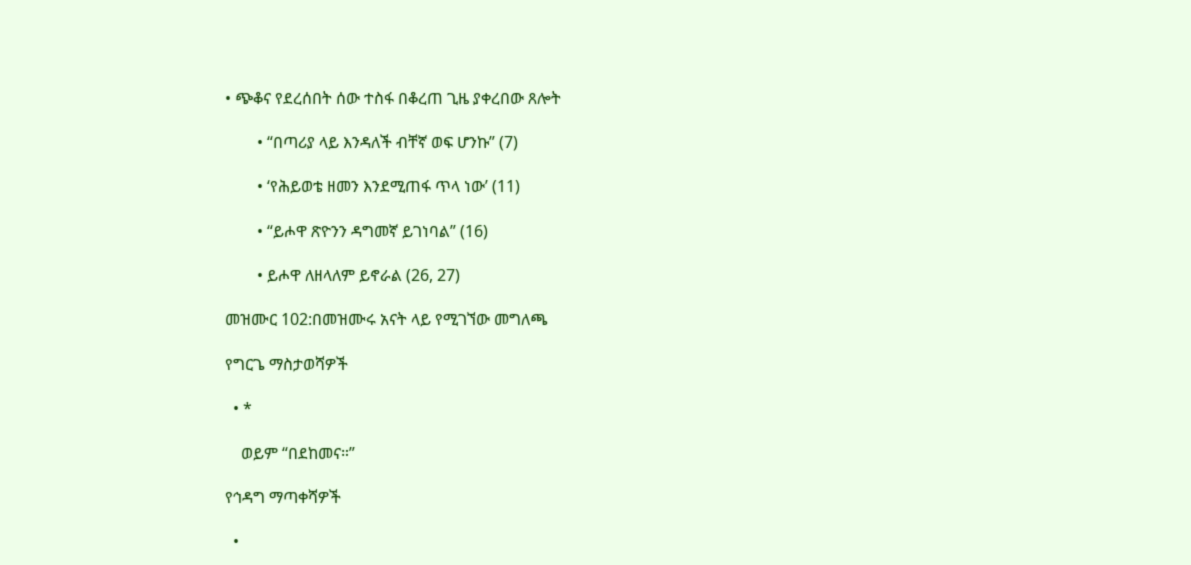• ጭቆና የደረሰበት ሰው ተስፋ በቆረጠ ጊዜ ያቀረበው ጸሎት

        • “በጣሪያ ላይ እንዳለች ብቸኛ ወፍ ሆንኩ” (7)

        • ‘የሕይወቴ ዘመን እንደሚጠፋ ጥላ ነው’ (11)

        • “ይሖዋ ጽዮንን ዳግመኛ ይገነባል” (16)

        • ይሖዋ ለዘላለም ይኖራል (26, 27)

መዝሙር 102:በመዝሙሩ አናት ላይ የሚገኘው መግለጫ

የግርጌ ማስታወሻዎች

  • *

    ወይም “በደከመና።”

የኅዳግ ማጣቀሻዎች

  •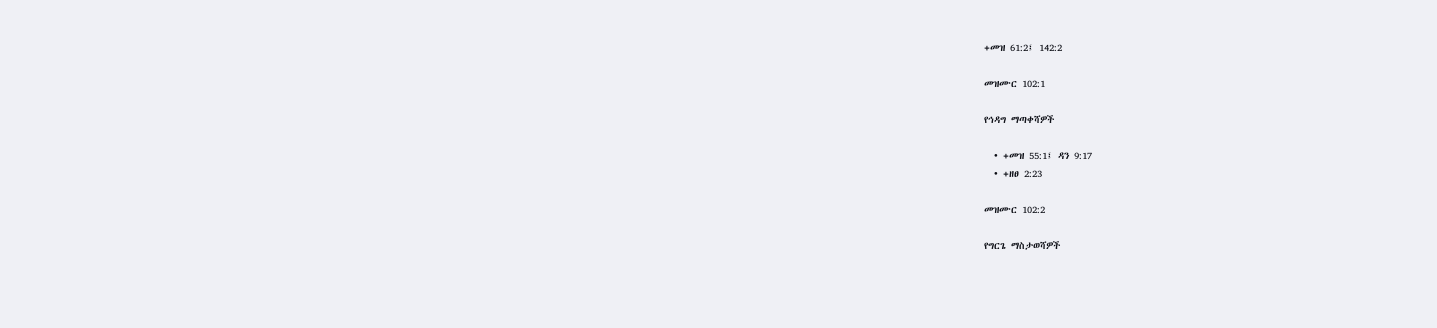+መዝ 61:2፤ 142:2

መዝሙር 102:1

የኅዳግ ማጣቀሻዎች

  • +መዝ 55:1፤ ዳን 9:17
  • +ዘፀ 2:23

መዝሙር 102:2

የግርጌ ማስታወሻዎች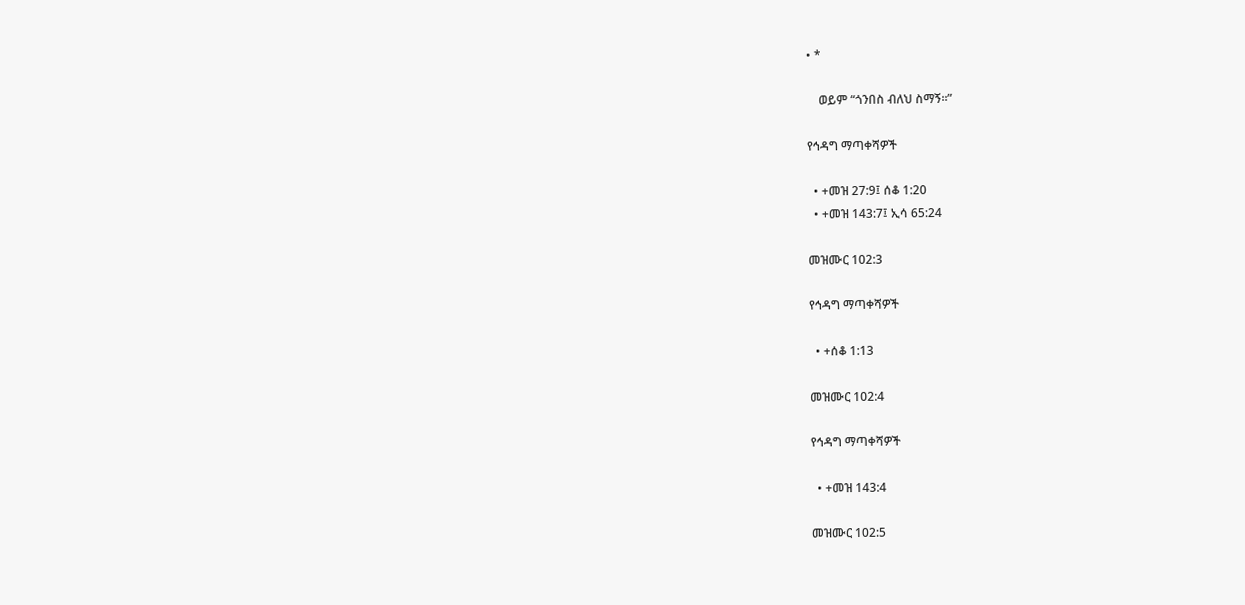• *

    ወይም “ጎንበስ ብለህ ስማኝ።”

የኅዳግ ማጣቀሻዎች

  • +መዝ 27:9፤ ሰቆ 1:20
  • +መዝ 143:7፤ ኢሳ 65:24

መዝሙር 102:3

የኅዳግ ማጣቀሻዎች

  • +ሰቆ 1:13

መዝሙር 102:4

የኅዳግ ማጣቀሻዎች

  • +መዝ 143:4

መዝሙር 102:5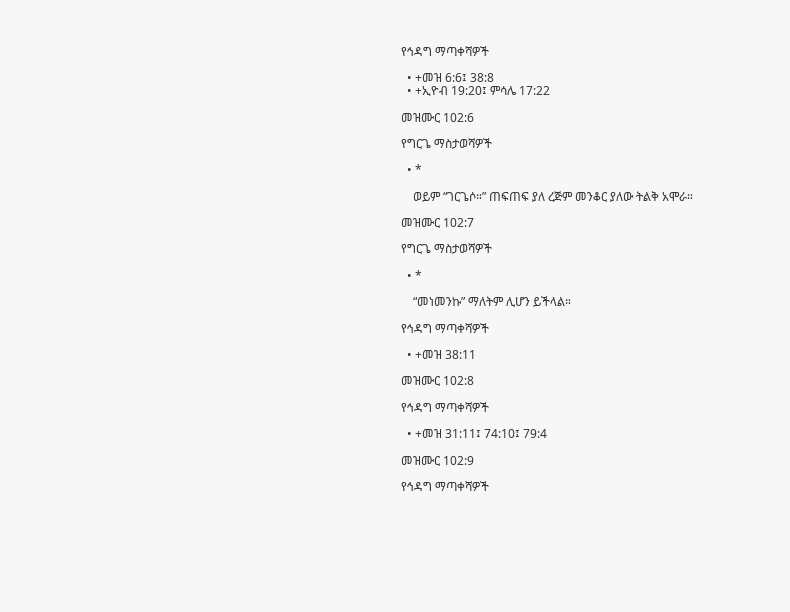የኅዳግ ማጣቀሻዎች

  • +መዝ 6:6፤ 38:8
  • +ኢዮብ 19:20፤ ምሳሌ 17:22

መዝሙር 102:6

የግርጌ ማስታወሻዎች

  • *

    ወይም “ገርጌሶ።” ጠፍጠፍ ያለ ረጅም መንቆር ያለው ትልቅ አሞራ።

መዝሙር 102:7

የግርጌ ማስታወሻዎች

  • *

    “መነመንኩ” ማለትም ሊሆን ይችላል።

የኅዳግ ማጣቀሻዎች

  • +መዝ 38:11

መዝሙር 102:8

የኅዳግ ማጣቀሻዎች

  • +መዝ 31:11፤ 74:10፤ 79:4

መዝሙር 102:9

የኅዳግ ማጣቀሻዎች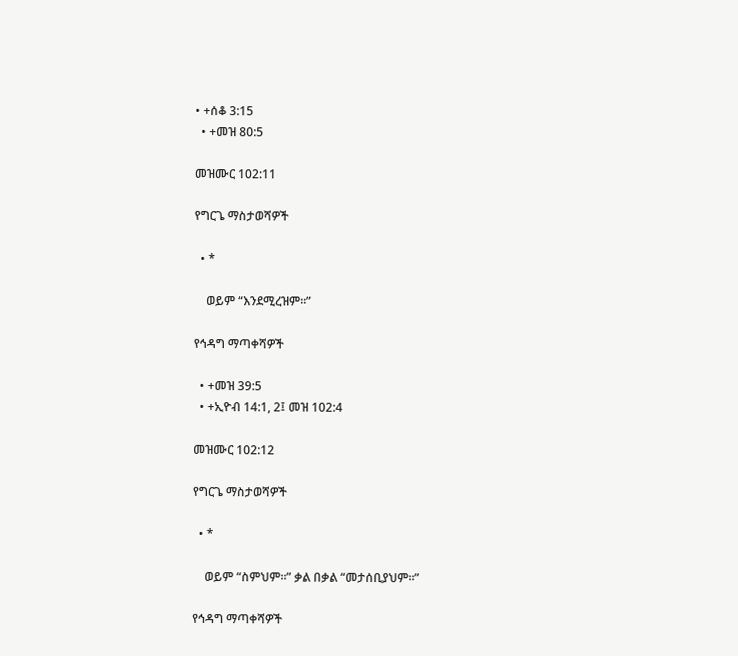• +ሰቆ 3:15
  • +መዝ 80:5

መዝሙር 102:11

የግርጌ ማስታወሻዎች

  • *

    ወይም “እንደሚረዝም።”

የኅዳግ ማጣቀሻዎች

  • +መዝ 39:5
  • +ኢዮብ 14:1, 2፤ መዝ 102:4

መዝሙር 102:12

የግርጌ ማስታወሻዎች

  • *

    ወይም “ስምህም።” ቃል በቃል “መታሰቢያህም።”

የኅዳግ ማጣቀሻዎች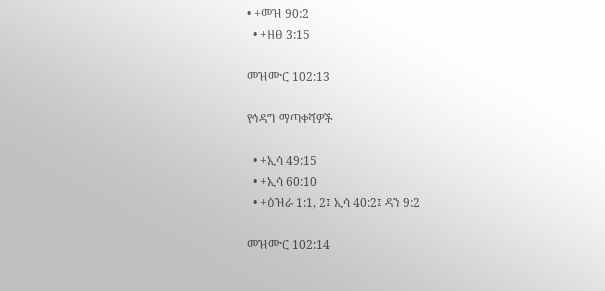• +መዝ 90:2
  • +ዘፀ 3:15

መዝሙር 102:13

የኅዳግ ማጣቀሻዎች

  • +ኢሳ 49:15
  • +ኢሳ 60:10
  • +ዕዝራ 1:1, 2፤ ኢሳ 40:2፤ ዳን 9:2

መዝሙር 102:14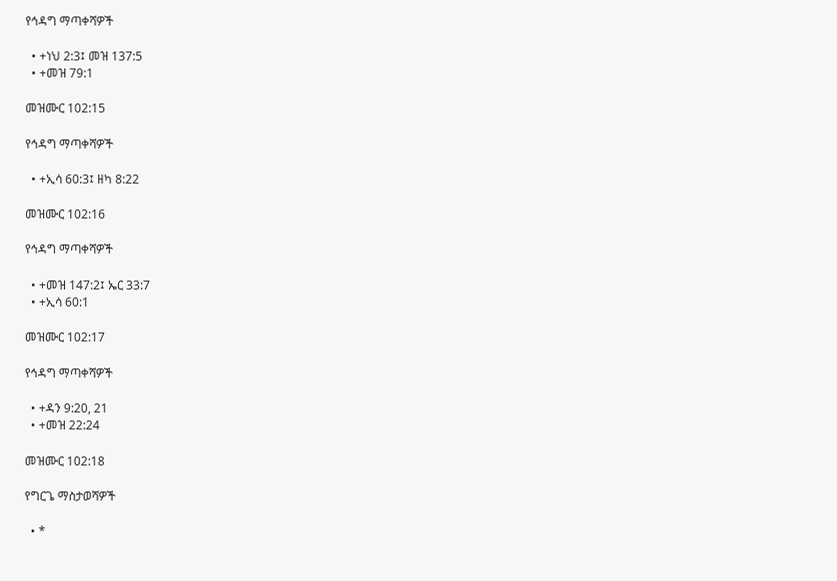የኅዳግ ማጣቀሻዎች

  • +ነህ 2:3፤ መዝ 137:5
  • +መዝ 79:1

መዝሙር 102:15

የኅዳግ ማጣቀሻዎች

  • +ኢሳ 60:3፤ ዘካ 8:22

መዝሙር 102:16

የኅዳግ ማጣቀሻዎች

  • +መዝ 147:2፤ ኤር 33:7
  • +ኢሳ 60:1

መዝሙር 102:17

የኅዳግ ማጣቀሻዎች

  • +ዳን 9:20, 21
  • +መዝ 22:24

መዝሙር 102:18

የግርጌ ማስታወሻዎች

  • *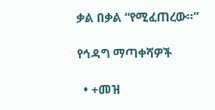ቃል በቃል “የሚፈጠረው።”

የኅዳግ ማጣቀሻዎች

  • +መዝ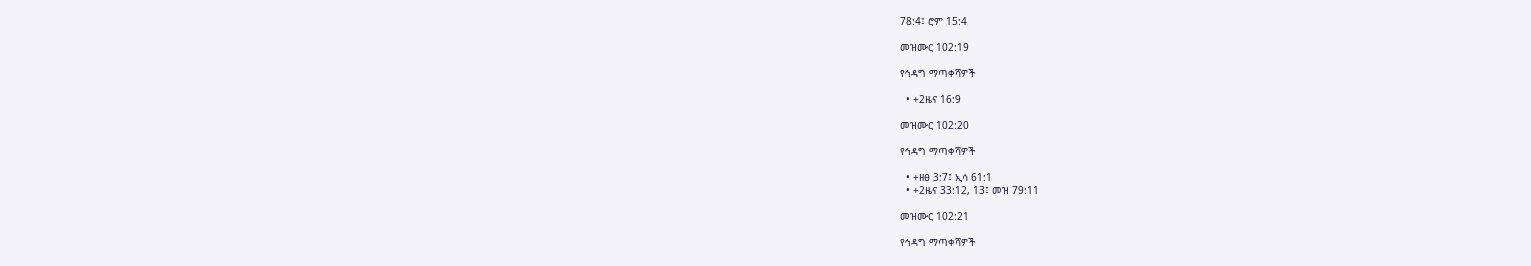78:4፤ ሮም 15:4

መዝሙር 102:19

የኅዳግ ማጣቀሻዎች

  • +2ዜና 16:9

መዝሙር 102:20

የኅዳግ ማጣቀሻዎች

  • +ዘፀ 3:7፤ ኢሳ 61:1
  • +2ዜና 33:12, 13፤ መዝ 79:11

መዝሙር 102:21

የኅዳግ ማጣቀሻዎች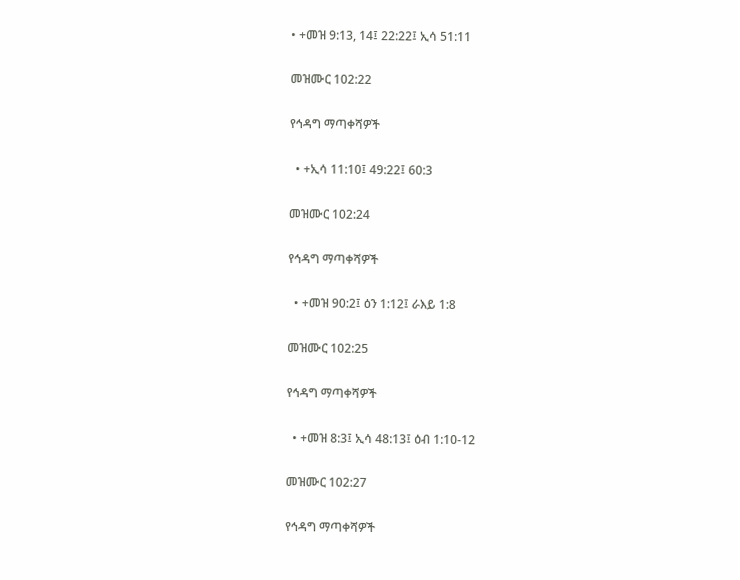• +መዝ 9:13, 14፤ 22:22፤ ኢሳ 51:11

መዝሙር 102:22

የኅዳግ ማጣቀሻዎች

  • +ኢሳ 11:10፤ 49:22፤ 60:3

መዝሙር 102:24

የኅዳግ ማጣቀሻዎች

  • +መዝ 90:2፤ ዕን 1:12፤ ራእይ 1:8

መዝሙር 102:25

የኅዳግ ማጣቀሻዎች

  • +መዝ 8:3፤ ኢሳ 48:13፤ ዕብ 1:10-12

መዝሙር 102:27

የኅዳግ ማጣቀሻዎች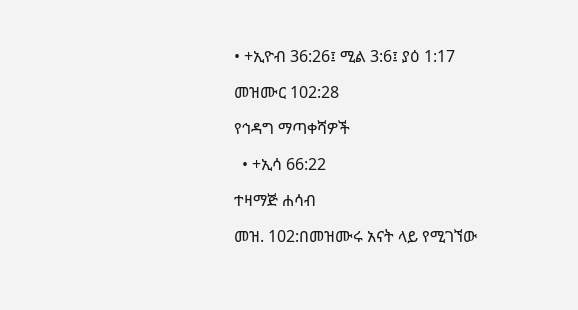• +ኢዮብ 36:26፤ ሚል 3:6፤ ያዕ 1:17

መዝሙር 102:28

የኅዳግ ማጣቀሻዎች

  • +ኢሳ 66:22

ተዛማጅ ሐሳብ

መዝ. 102:በመዝሙሩ አናት ላይ የሚገኘው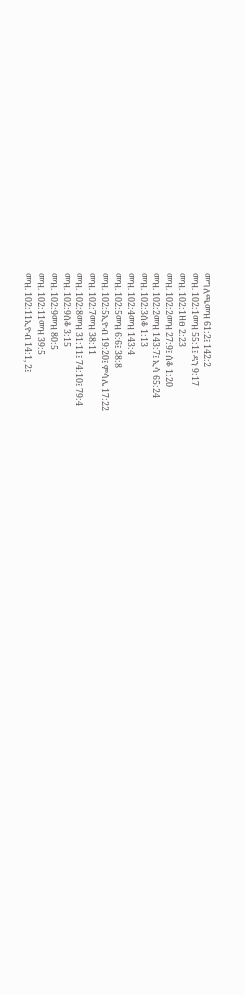መግለጫመዝ 61:2፤ 142:2
መዝ. 102:1መዝ 55:1፤ ዳን 9:17
መዝ. 102:1ዘፀ 2:23
መዝ. 102:2መዝ 27:9፤ ሰቆ 1:20
መዝ. 102:2መዝ 143:7፤ ኢሳ 65:24
መዝ. 102:3ሰቆ 1:13
መዝ. 102:4መዝ 143:4
መዝ. 102:5መዝ 6:6፤ 38:8
መዝ. 102:5ኢዮብ 19:20፤ ምሳሌ 17:22
መዝ. 102:7መዝ 38:11
መዝ. 102:8መዝ 31:11፤ 74:10፤ 79:4
መዝ. 102:9ሰቆ 3:15
መዝ. 102:9መዝ 80:5
መዝ. 102:11መዝ 39:5
መዝ. 102:11ኢዮብ 14:1, 2፤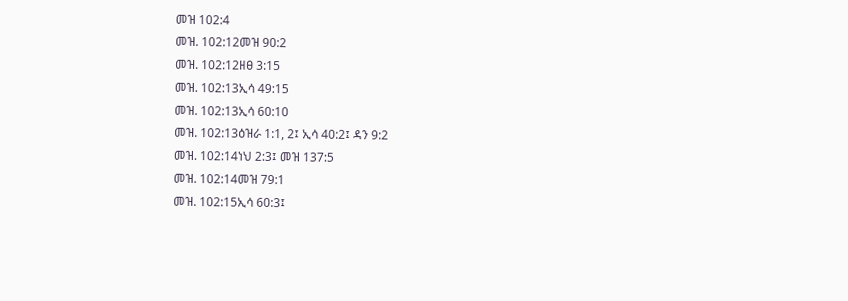መዝ 102:4
መዝ. 102:12መዝ 90:2
መዝ. 102:12ዘፀ 3:15
መዝ. 102:13ኢሳ 49:15
መዝ. 102:13ኢሳ 60:10
መዝ. 102:13ዕዝራ 1:1, 2፤ ኢሳ 40:2፤ ዳን 9:2
መዝ. 102:14ነህ 2:3፤ መዝ 137:5
መዝ. 102:14መዝ 79:1
መዝ. 102:15ኢሳ 60:3፤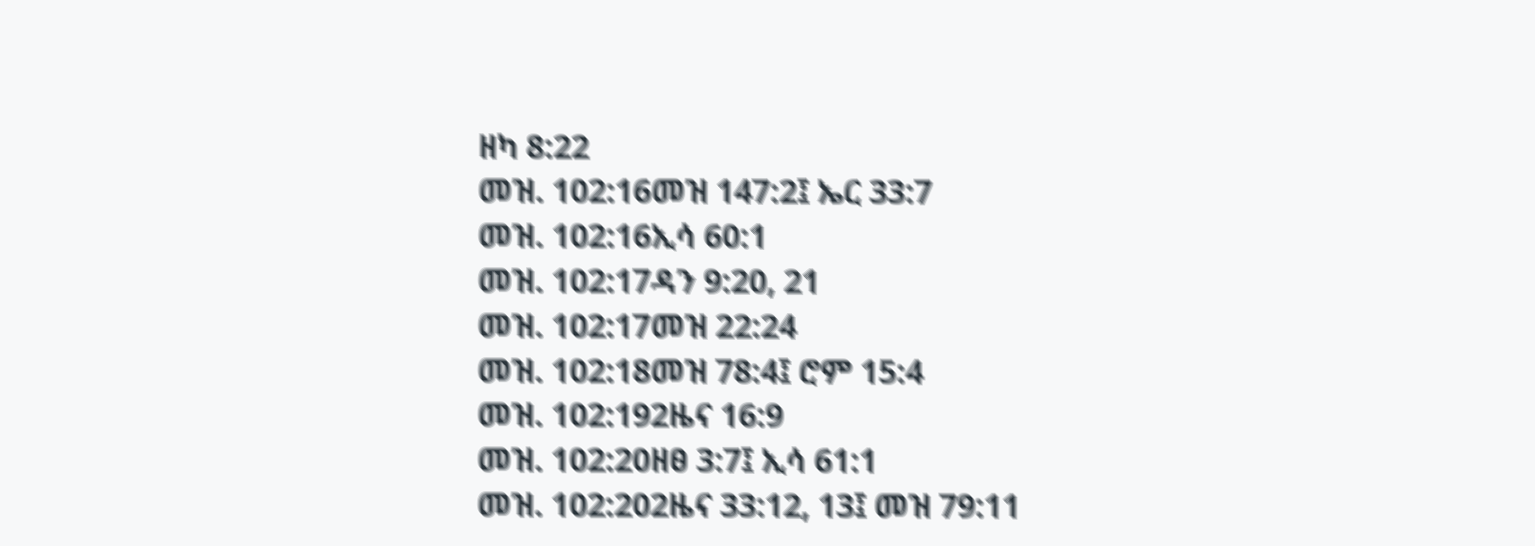ዘካ 8:22
መዝ. 102:16መዝ 147:2፤ ኤር 33:7
መዝ. 102:16ኢሳ 60:1
መዝ. 102:17ዳን 9:20, 21
መዝ. 102:17መዝ 22:24
መዝ. 102:18መዝ 78:4፤ ሮም 15:4
መዝ. 102:192ዜና 16:9
መዝ. 102:20ዘፀ 3:7፤ ኢሳ 61:1
መዝ. 102:202ዜና 33:12, 13፤ መዝ 79:11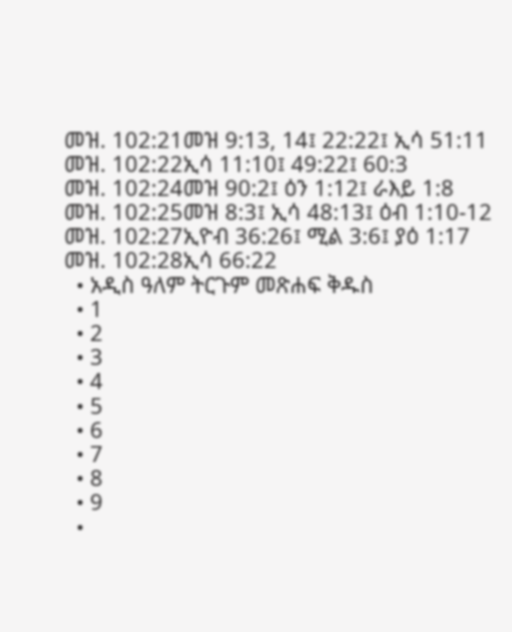መዝ. 102:21መዝ 9:13, 14፤ 22:22፤ ኢሳ 51:11
መዝ. 102:22ኢሳ 11:10፤ 49:22፤ 60:3
መዝ. 102:24መዝ 90:2፤ ዕን 1:12፤ ራእይ 1:8
መዝ. 102:25መዝ 8:3፤ ኢሳ 48:13፤ ዕብ 1:10-12
መዝ. 102:27ኢዮብ 36:26፤ ሚል 3:6፤ ያዕ 1:17
መዝ. 102:28ኢሳ 66:22
  • አዲስ ዓለም ትርጉም መጽሐፍ ቅዱስ
  • 1
  • 2
  • 3
  • 4
  • 5
  • 6
  • 7
  • 8
  • 9
  •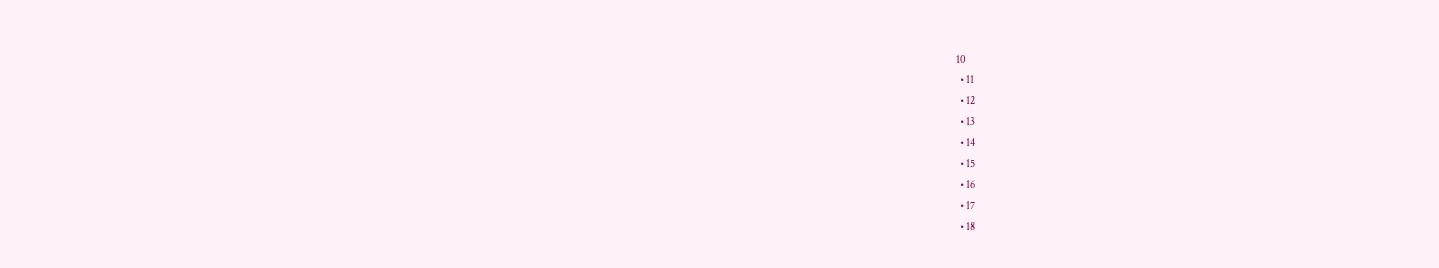10
  • 11
  • 12
  • 13
  • 14
  • 15
  • 16
  • 17
  • 18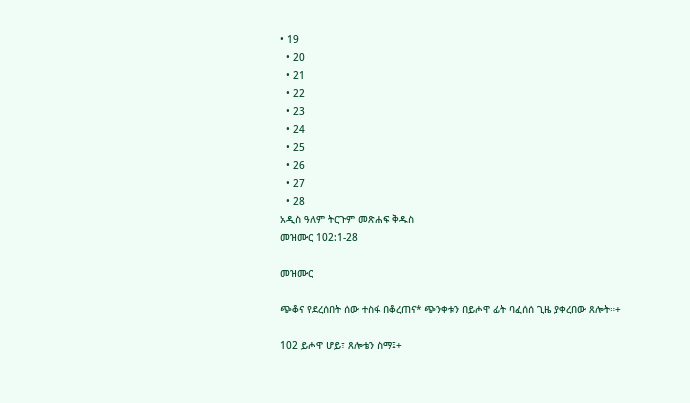• 19
  • 20
  • 21
  • 22
  • 23
  • 24
  • 25
  • 26
  • 27
  • 28
አዲስ ዓለም ትርጉም መጽሐፍ ቅዱስ
መዝሙር 102:1-28

መዝሙር

ጭቆና የደረሰበት ሰው ተስፋ በቆረጠና* ጭንቀቱን በይሖዋ ፊት ባፈሰሰ ጊዜ ያቀረበው ጸሎት።+

102 ይሖዋ ሆይ፣ ጸሎቴን ስማ፤+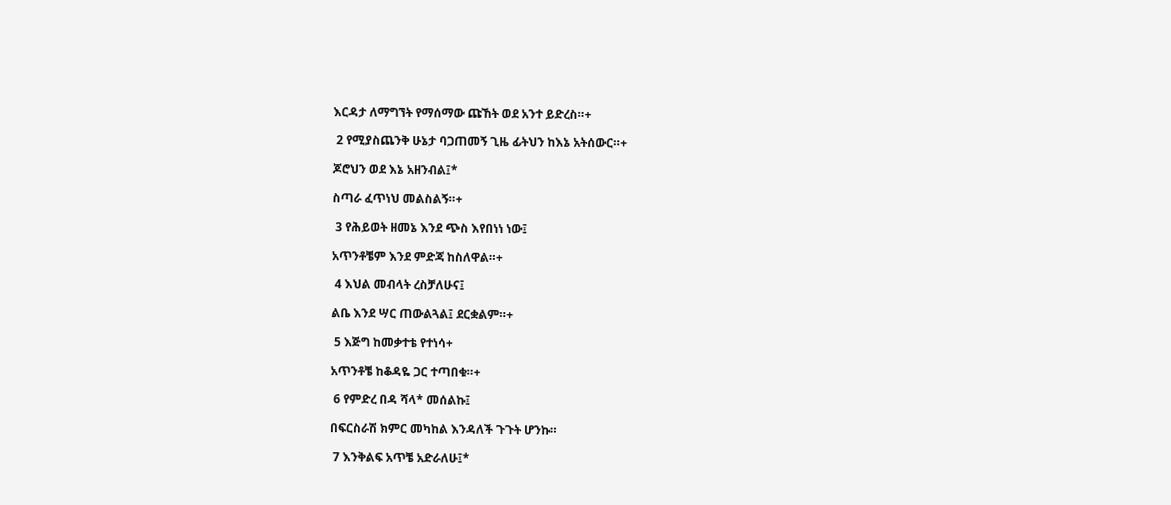እርዳታ ለማግኘት የማሰማው ጩኸት ወደ አንተ ይድረስ።+

 2 የሚያስጨንቅ ሁኔታ ባጋጠመኝ ጊዜ ፊትህን ከእኔ አትሰውር።+

ጆሮህን ወደ እኔ አዘንብል፤*

ስጣራ ፈጥነህ መልስልኝ።+

 3 የሕይወት ዘመኔ እንደ ጭስ እየበነነ ነው፤

አጥንቶቼም እንደ ምድጃ ከስለዋል።+

 4 እህል መብላት ረስቻለሁና፤

ልቤ እንደ ሣር ጠውልጓል፤ ደርቋልም።+

 5 እጅግ ከመቃተቴ የተነሳ+

አጥንቶቼ ከቆዳዬ ጋር ተጣበቁ።+

 6 የምድረ በዳ ሻላ* መሰልኩ፤

በፍርስራሽ ክምር መካከል እንዳለች ጉጉት ሆንኩ።

 7 እንቅልፍ አጥቼ አድራለሁ፤*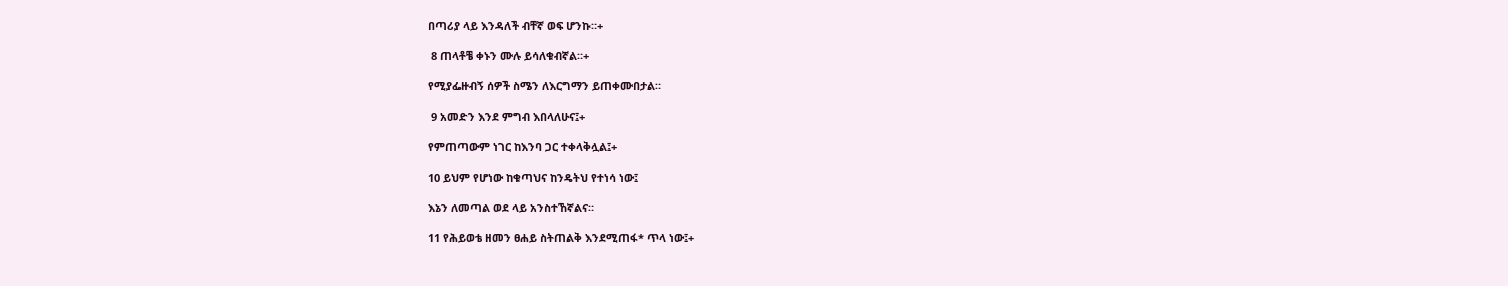በጣሪያ ላይ እንዳለች ብቸኛ ወፍ ሆንኩ።+

 8 ጠላቶቼ ቀኑን ሙሉ ይሳለቁብኛል።+

የሚያፌዙብኝ ሰዎች ስሜን ለእርግማን ይጠቀሙበታል።

 9 አመድን እንደ ምግብ እበላለሁና፤+

የምጠጣውም ነገር ከእንባ ጋር ተቀላቅሏል፤+

10 ይህም የሆነው ከቁጣህና ከንዴትህ የተነሳ ነው፤

እኔን ለመጣል ወደ ላይ አንስተኸኛልና።

11 የሕይወቴ ዘመን ፀሐይ ስትጠልቅ እንደሚጠፋ* ጥላ ነው፤+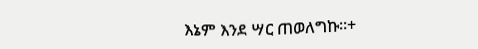እኔም እንደ ሣር ጠወለግኩ።+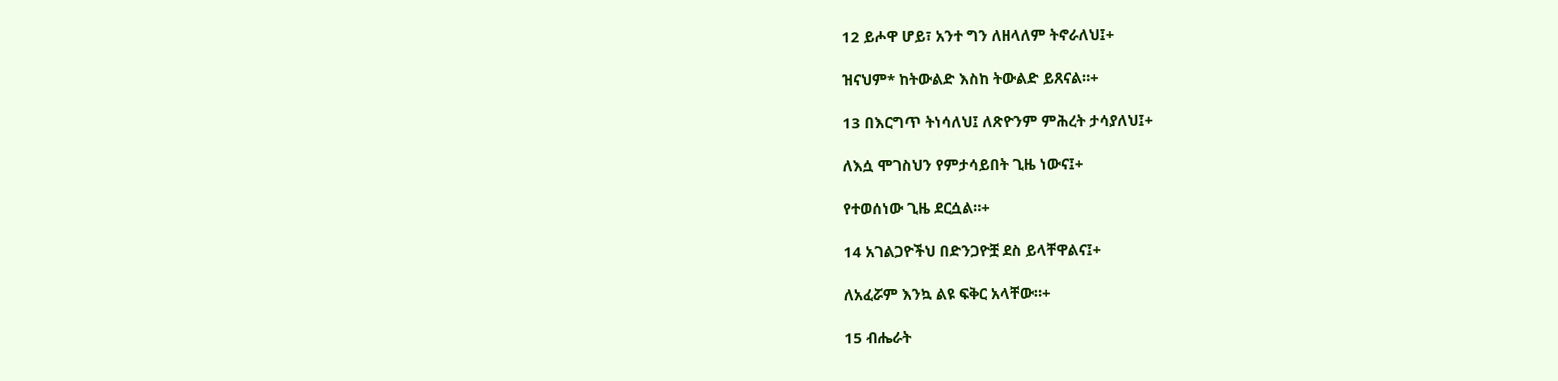12 ይሖዋ ሆይ፣ አንተ ግን ለዘላለም ትኖራለህ፤+

ዝናህም* ከትውልድ እስከ ትውልድ ይጸናል።+

13 በእርግጥ ትነሳለህ፤ ለጽዮንም ምሕረት ታሳያለህ፤+

ለእሷ ሞገስህን የምታሳይበት ጊዜ ነውና፤+

የተወሰነው ጊዜ ደርሷል።+

14 አገልጋዮችህ በድንጋዮቿ ደስ ይላቸዋልና፤+

ለአፈሯም እንኳ ልዩ ፍቅር አላቸው።+

15 ብሔራት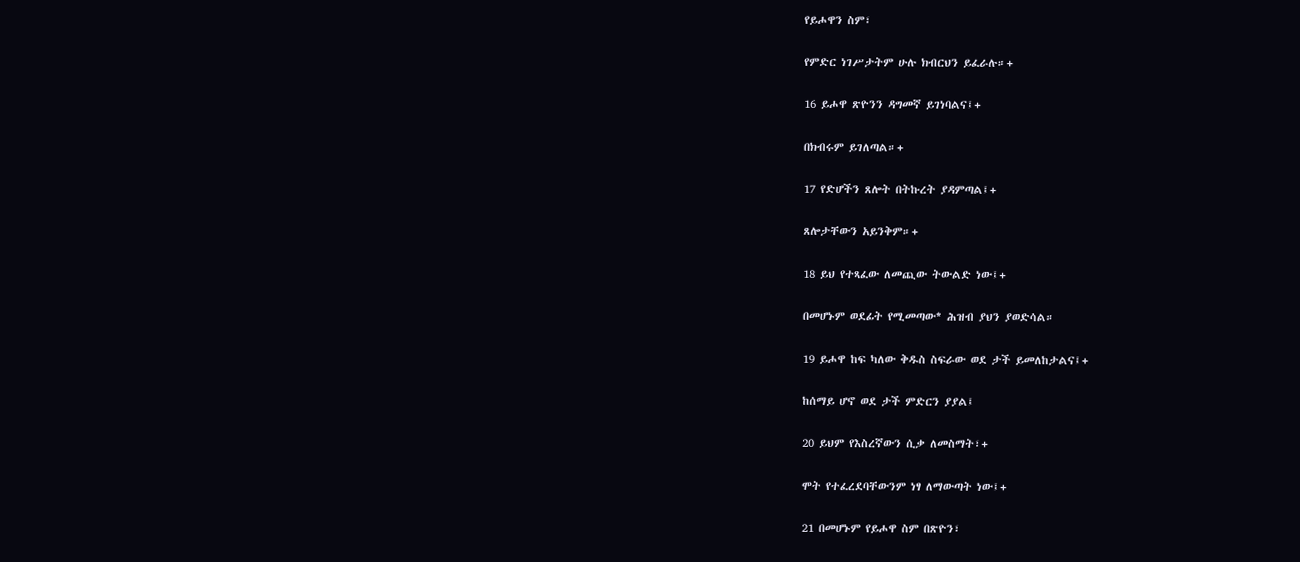የይሖዋን ስም፣

የምድር ነገሥታትም ሁሉ ክብርህን ይፈራሉ።+

16 ይሖዋ ጽዮንን ዳግመኛ ይገነባልና፤+

በክብሩም ይገለጣል።+

17 የድሆችን ጸሎት በትኩረት ያዳምጣል፤+

ጸሎታቸውን አይንቅም።+

18 ይህ የተጻፈው ለመጪው ትውልድ ነው፤+

በመሆኑም ወደፊት የሚመጣው* ሕዝብ ያህን ያወድሳል።

19 ይሖዋ ከፍ ካለው ቅዱስ ስፍራው ወደ ታች ይመለከታልና፤+

ከሰማይ ሆኖ ወደ ታች ምድርን ያያል፤

20 ይህም የእስረኛውን ሲቃ ለመስማት፣+

ሞት የተፈረደባቸውንም ነፃ ለማውጣት ነው፤+

21 በመሆኑም የይሖዋ ስም በጽዮን፣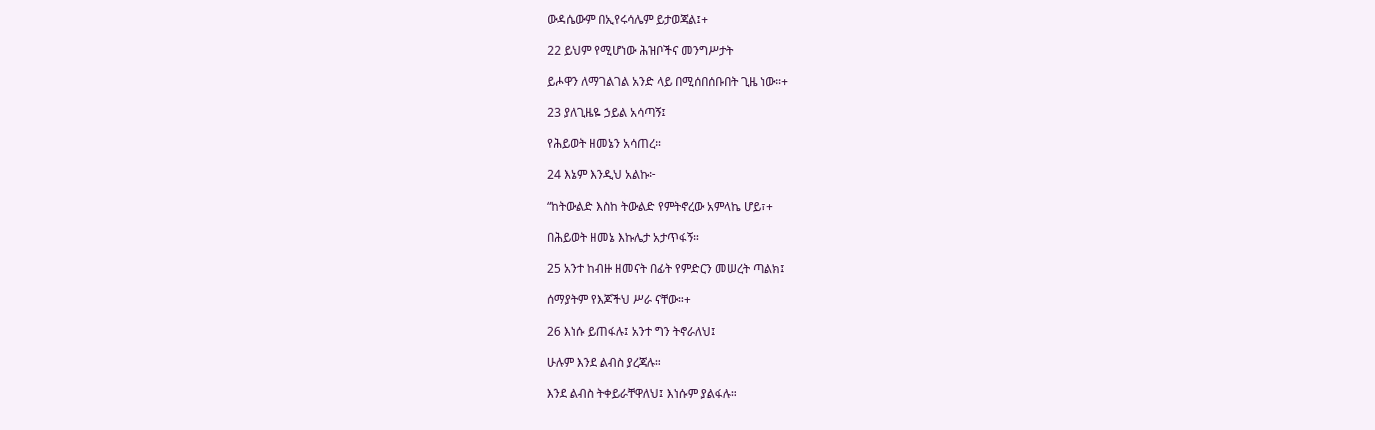ውዳሴውም በኢየሩሳሌም ይታወጃል፤+

22 ይህም የሚሆነው ሕዝቦችና መንግሥታት

ይሖዋን ለማገልገል አንድ ላይ በሚሰበሰቡበት ጊዜ ነው።+

23 ያለጊዜዬ ኃይል አሳጣኝ፤

የሕይወት ዘመኔን አሳጠረ።

24 እኔም እንዲህ አልኩ፦

“ከትውልድ እስከ ትውልድ የምትኖረው አምላኬ ሆይ፣+

በሕይወት ዘመኔ እኩሌታ አታጥፋኝ።

25 አንተ ከብዙ ዘመናት በፊት የምድርን መሠረት ጣልክ፤

ሰማያትም የእጆችህ ሥራ ናቸው።+

26 እነሱ ይጠፋሉ፤ አንተ ግን ትኖራለህ፤

ሁሉም እንደ ልብስ ያረጃሉ።

እንደ ልብስ ትቀይራቸዋለህ፤ እነሱም ያልፋሉ።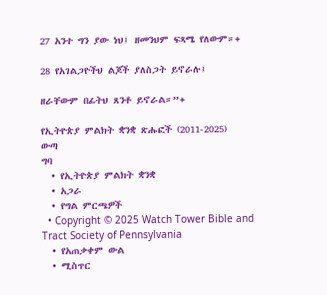27 አንተ ግን ያው ነህ፤ ዘመንህም ፍጻሜ የለውም።+

28 የአገልጋዮችህ ልጆች ያለስጋት ይኖራሉ፤

ዘራቸውም በፊትህ ጸንቶ ይኖራል።”+

የኢትዮጵያ ምልክት ቋንቋ ጽሑፎች (2011-2025)
ውጣ
ግባ
  • የኢትዮጵያ ምልክት ቋንቋ
  • አጋራ
  • የግል ምርጫዎች
  • Copyright © 2025 Watch Tower Bible and Tract Society of Pennsylvania
  • የአጠቃቀም ውል
  • ሚስጥር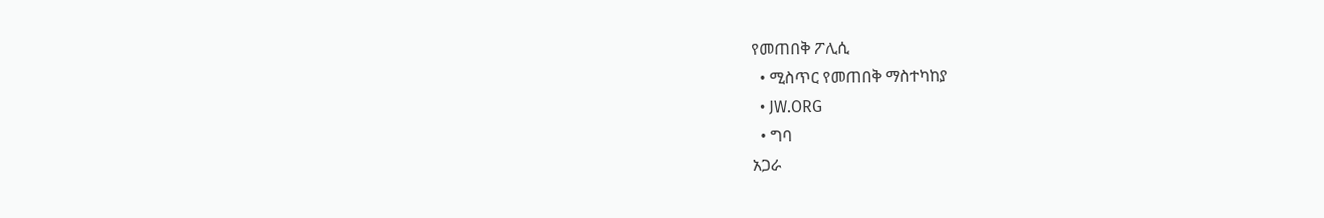የመጠበቅ ፖሊሲ
  • ሚስጥር የመጠበቅ ማስተካከያ
  • JW.ORG
  • ግባ
አጋራ